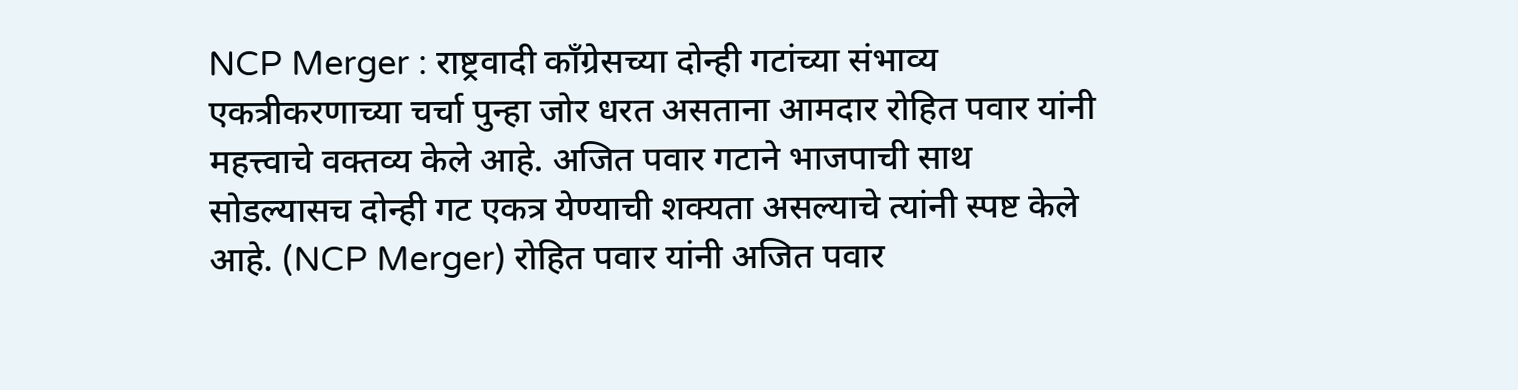NCP Merger : राष्ट्रवादी काँग्रेसच्या दोन्ही गटांच्या संभाव्य एकत्रीकरणाच्या चर्चा पुन्हा जोर धरत असताना आमदार रोहित पवार यांनी महत्त्वाचे वक्तव्य केले आहे. अजित पवार गटाने भाजपाची साथ सोडल्यासच दोन्ही गट एकत्र येण्याची शक्यता असल्याचे त्यांनी स्पष्ट केले आहे. (NCP Merger) रोहित पवार यांनी अजित पवार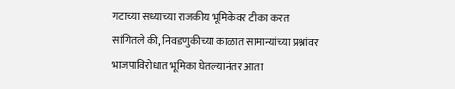गटाच्या सध्याच्या राजकीय भूमिकेवर टीका करत सांगितले की, निवडणुकीच्या काळात सामान्यांच्या प्रश्नांवर भाजपाविरोधात भूमिका घेतल्यानंतर आता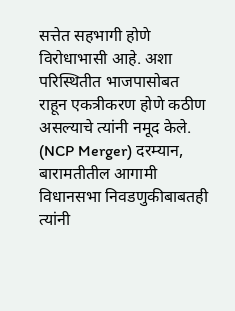सत्तेत सहभागी होणे विरोधाभासी आहे. अशा परिस्थितीत भाजपासोबत राहून एकत्रीकरण होणे कठीण असल्याचे त्यांनी नमूद केले. (NCP Merger) दरम्यान, बारामतीतील आगामी विधानसभा निवडणुकीबाबतही त्यांनी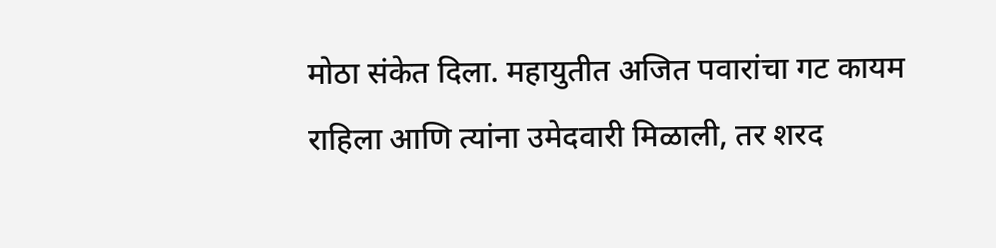मोठा संकेत दिला. महायुतीत अजित पवारांचा गट कायम राहिला आणि त्यांना उमेदवारी मिळाली, तर शरद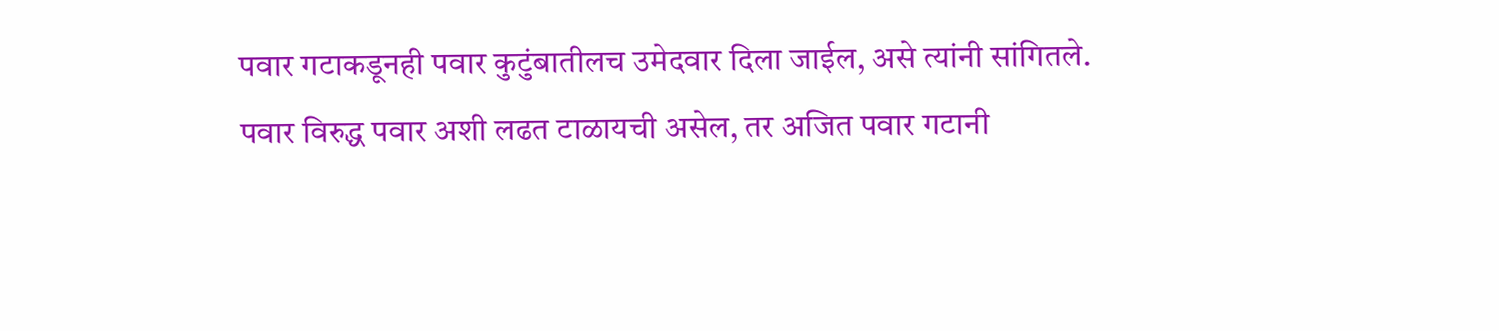पवार गटाकडूनही पवार कुटुंबातीलच उमेदवार दिला जाईल, असे त्यांनी सांगितले. पवार विरुद्ध पवार अशी लढत टाळायची असेल, तर अजित पवार गटानी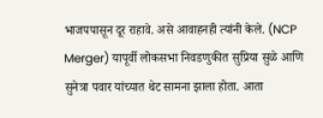भाजपपासून दूर राहावे. असे आवाहनही त्यांनी केले. (NCP Merger) यापूर्वी लोकसभा निवडणुकीत सुप्रिया सुळे आणि सुनेत्रा पवार यांच्यात थेट सामना झाला होता. आता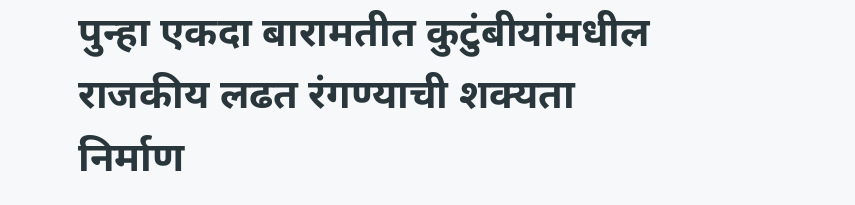पुन्हा एकदा बारामतीत कुटुंबीयांमधील राजकीय लढत रंगण्याची शक्यता निर्माण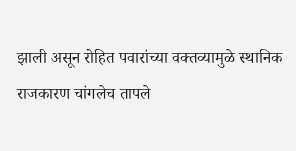झाली असून रोहित पवारांच्या वक्तव्यामुळे स्थानिक राजकारण चांगलेच तापले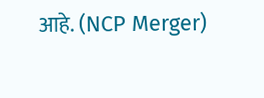आहे. (NCP Merger)